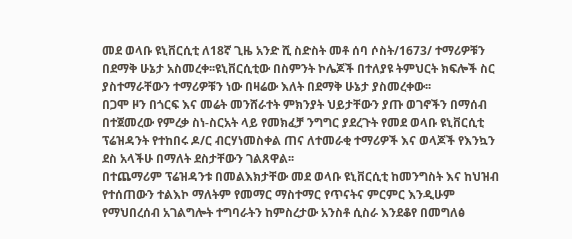መደ ወላቡ ዩኒቨርሲቲ ለ18ኛ ጊዜ አንድ ሺ ስድስት መቶ ሰባ ሶስት/1673/ ተማሪዎቹን በደማቅ ሁኔታ አስመረቀ፡፡ዩኒቨርሲቲው በስምንት ኮሌጆች በተለያዩ ትምህርት ክፍሎች ስር ያስተማራቸውን ተማሪዎቹን ነው በዛሬው እለት በደማቅ ሁኔታ ያስመረቀው፡፡
በጋሞ ዞን በጎርፍ እና መሬት መንሸራተት ምክንያት ህይታቸውን ያጡ ወገኖችን በማሰብ በተጀመረው የምረቃ ስነ-ስርአት ላይ የመክፈቻ ንግግር ያደረጉት የመደ ወላቡ ዩኒቨርሲቲ ፕሬዝዳንት የተከበሩ ዶ/ር ብርሃነመስቀል ጠና ለተመራቂ ተማሪዎች እና ወላጆች የእንኳን ደስ አላችሁ በማለት ደስታቸውን ገልጸዋል፡፡
በተጨማሪም ፕሬዝዳንቱ በመልእክታቸው መደ ወላቡ ዩኒቨርሲቲ ከመንግስት እና ከህዝብ የተሰጠውን ተልእኮ ማለትም የመማር ማስተማር የጥናትና ምርምር እንዲሁም የማህበረሰብ አገልግሎት ተግባራትን ከምስረታው አንስቶ ሲስራ እንደቆየ በመግለፅ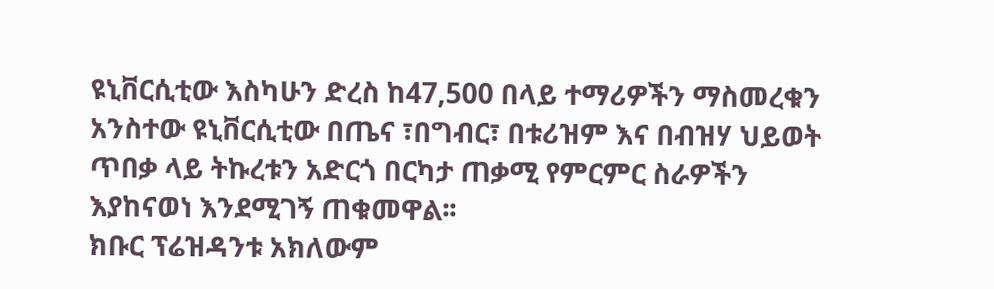ዩኒቨርሲቲው እስካሁን ድረስ ከ47,500 በላይ ተማሪዎችን ማስመረቁን አንስተው ዩኒቨርሲቲው በጤና ፣በግብር፣ በቱሪዝም እና በብዝሃ ህይወት ጥበቃ ላይ ትኩረቱን አድርጎ በርካታ ጠቃሚ የምርምር ስራዎችን እያከናወነ እንደሚገኝ ጠቁመዋል፡፡
ክቡር ፕሬዝዳንቱ አክለውም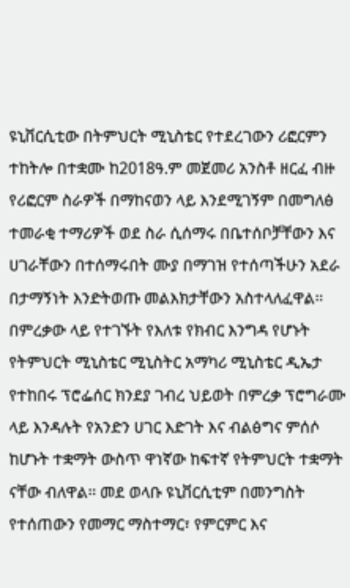ዩኒቨርሲቲው በትምህርት ሚኒስቴር የተደረገውን ሪፎርምን ተከትሎ በተቋሙ ከ2018ዓ.ም መጀመሪ አንስቶ ዘርፈ ብዙ የሪፎርም ስራዎች በማከናወን ላይ እንደሚገኝም በመግለፅ ተመራቂ ተማሪዎች ወደ ስራ ሲሰማሩ በቤተሰቦቻቸውን እና ሀገራቸውን በተሰማሩበት ሙያ በማገዝ የተሰጣችሁን አደራ በታማኝነት እንድትወጡ መልእክታቸውን አስተላለፈዋል፡፡
በምረቃው ላይ የተገኙት የእለቱ የክብር እንግዳ የሆኑት የትምህርት ሚኒስቴር ሚኒስትር አማካሪ ሚኒስቴር ዲኤታ የተከበሩ ፕሮፌሰር ክንደያ ገብረ ህይወት በምረቃ ፕሮግራሙ ላይ እንዳሉት የአንድን ሀገር እድገት እና ብልፅግና ምሰሶ ከሆኑት ተቋማት ውስጥ ዋነኛው ከፍተኛ የትምህርት ተቋማት ናቸው ብለዋል፡፡ መደ ወላቡ ዩኒቨርሲቲም በመንግስት የተሰጠውን የመማር ማስተማር፣ የምርምር እና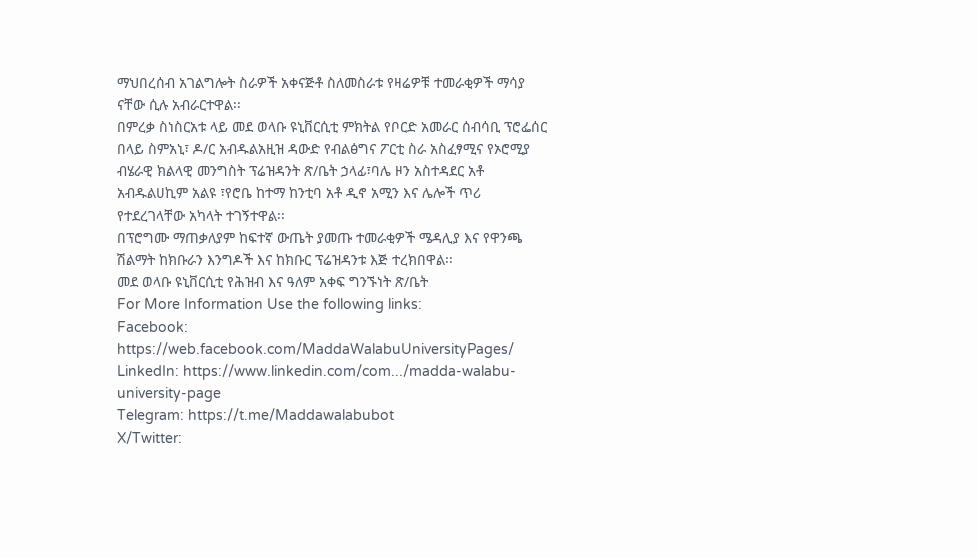ማህበረሰብ አገልግሎት ስራዎች አቀናጅቶ ስለመስራቱ የዛሬዎቹ ተመራቂዎች ማሳያ ናቸው ሲሉ አብራርተዋል፡፡
በምረቃ ስነስርአቱ ላይ መደ ወላቡ ዩኒቨርሲቲ ምክትል የቦርድ አመራር ሰብሳቢ ፕሮፌሰር በላይ ስምአኒ፣ ዶ/ር አብዱልአዚዝ ዳውድ የብልፅግና ፖርቲ ስራ አስፈፃሚና የኦሮሚያ ብሄራዊ ክልላዊ መንግስት ፕሬዝዳንት ጽ/ቤት ኃላፊ፣ባሌ ዞን አስተዳደር አቶ አብዱልሀኪም አልዩ ፣የሮቤ ከተማ ከንቲባ አቶ ዲኖ አሚን እና ሌሎች ጥሪ የተደረገላቸው አካላት ተገኝተዋል፡፡
በፕሮግሙ ማጠቃለያም ከፍተኛ ውጤት ያመጡ ተመራቂዎች ሜዳሊያ እና የዋንጫ ሽልማት ከክቡራን እንግዶች እና ከክቡር ፕሬዝዳንቱ እጅ ተረክበዋል፡፡
መደ ወላቡ ዩኒቨርሲቲ የሕዝብ እና ዓለም አቀፍ ግንኙነት ጽ/ቤት
For More Information Use the following links:
Facebook: https://web.facebook.com/MaddaWalabuUniversityPages/
LinkedIn: https://www.linkedin.com/com.../madda-walabu-university-page
Telegram: https://t.me/Maddawalabubot
X/Twitter: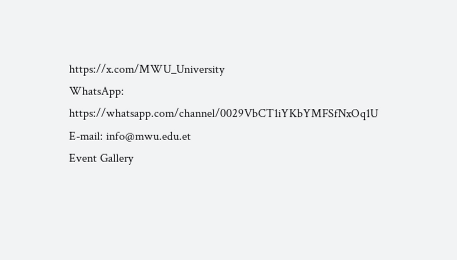https://x.com/MWU_University
WhatsApp: https://whatsapp.com/channel/0029VbCT1iYKbYMFSfNxOq1U
E-mail: info@mwu.edu.et
Event Gallery